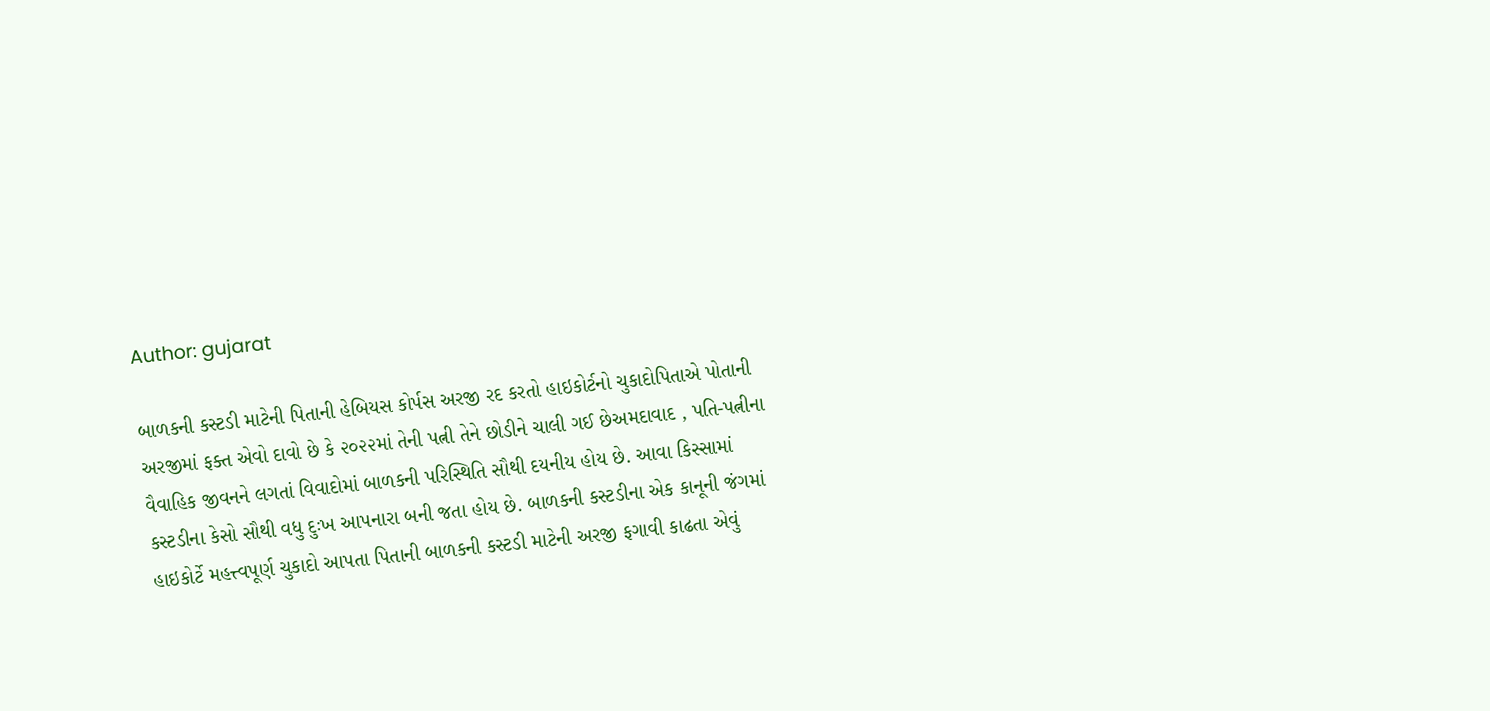Author: gujarat

બાળકની કસ્ટડી માટેની પિતાની હેબિયસ કોર્પસ અરજી રદ કરતો હાઇકોર્ટનો ચુકાદોપિતાએ પોતાની અરજીમાં ફક્ત એવો દાવો છે કે ૨૦૨૨માં તેની પત્ની તેને છોડીને ચાલી ગઈ છેઅમદાવાદ , પતિ-પત્નીના વૈવાહિક જીવનને લગતાં વિવાદોમાં બાળકની પરિસ્થિતિ સૌથી દયનીય હોય છે. આવા કિસ્સામાં કસ્ટડીના કેસો સૌથી વધુ દુઃખ આપનારા બની જતા હોય છે. બાળકની કસ્ટડીના એક કાનૂની જંગમાં હાઇકોર્ટે મહત્ત્વપૂર્ણ ચુકાદો આપતા પિતાની બાળકની કસ્ટડી માટેની અરજી ફગાવી કાઢતા એવું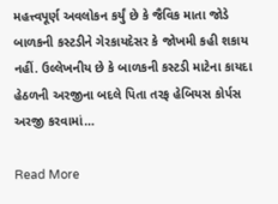મહત્ત્વપૂર્ણ અવલોકન કર્યું છે કે જૈવિક માતા જોડે બાળકની કસ્ટડીને ગેરકાયદેસર કે જોખમી કહી શકાય નહીં. ઉલ્લેખનીય છે કે બાળકની કસ્ટડી માટેના કાયદા હેઠળની અરજીના બદલે પિતા તરફ હેબિયસ કોર્પસ અરજી કરવામાં…

Read More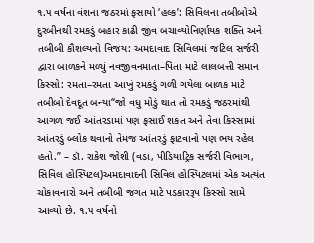૧.૫ વર્ષના વંશના જઠરમાં ફસાયો ‘હલ્ક’: સિવિલના તબીબોએ દુરબીનથી રમકડું બહાર કાઢી જીવ બચાવ્યોનિર્ણાયક શક્તિ અને તબીબી કૌશલ્યનો વિજય: અમદાવાદ સિવિલમાં જટિલ સર્જરી દ્વારા બાળકને મળ્યું નવજીવનમાતા–પિતા માટે લાલબત્તી સમાન કિસ્સો: રમતા–રમતા આખું રમકડું ગળી ગયેલા બાળક માટે તબીબો દેવદૂત બન્યા“જો વધુ મોડું થાત તો રમકડું જઠરમાંથી આગળ જઈ આંતરડામાં પણ ફસાઈ શકત અને તેવા કિસ્સામાં આંતરડું બ્લોક થવાનો તેમજ આંતરડું ફાટવાનો પણ ભય રહેલ હતો.” – ડૉ. રાકેશ જોશી (વડા, પીડિયાટ્રિક સર્જરી વિભાગ, સિવિલ હોસ્પિટલ)અમદાવાદની સિવિલ હોસ્પિટલમાં એક અત્યંત ચોકાવનારો અને તબીબી જગત માટે પડકારરૂપ કિસ્સો સામે આવ્યો છે. ૧.૫ વર્ષનો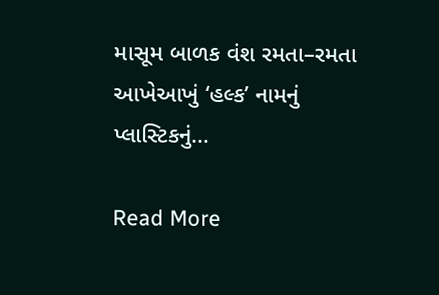માસૂમ બાળક વંશ રમતા–રમતા આખેઆખું ‘હલ્ક’ નામનું પ્લાસ્ટિકનું…

Read More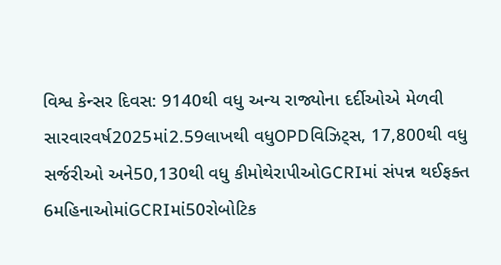વિશ્વ કેન્સર દિવસ: 9140થી વધુ અન્ય રાજ્યોના દર્દીઓએ મેળવી સારવારવર્ષ2025માં2.59લાખથી વધુOPDવિઝિટ્સ, 17,800થી વધુ સર્જરીઓ અને50,130થી વધુ કીમોથેરાપીઓGCRIમાં સંપન્ન થઈફક્ત 6મહિનાઓમાંGCRIમાં50રોબોટિક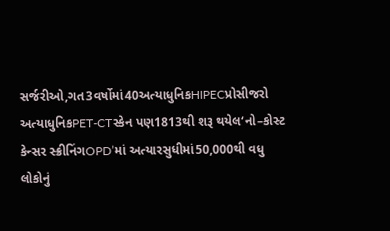સર્જરીઓ,ગત3વર્ષોમાં40અત્યાધુનિકHIPECપ્રોસીજરો અત્યાધુનિકPET-CTસ્કેન પણ1813થી શરૂ થયેલ‘નો–કોસ્ટ કેન્સર સ્ક્રીનિંગOPD’માં અત્યારસુધીમાં50,000થી વધુ લોકોનું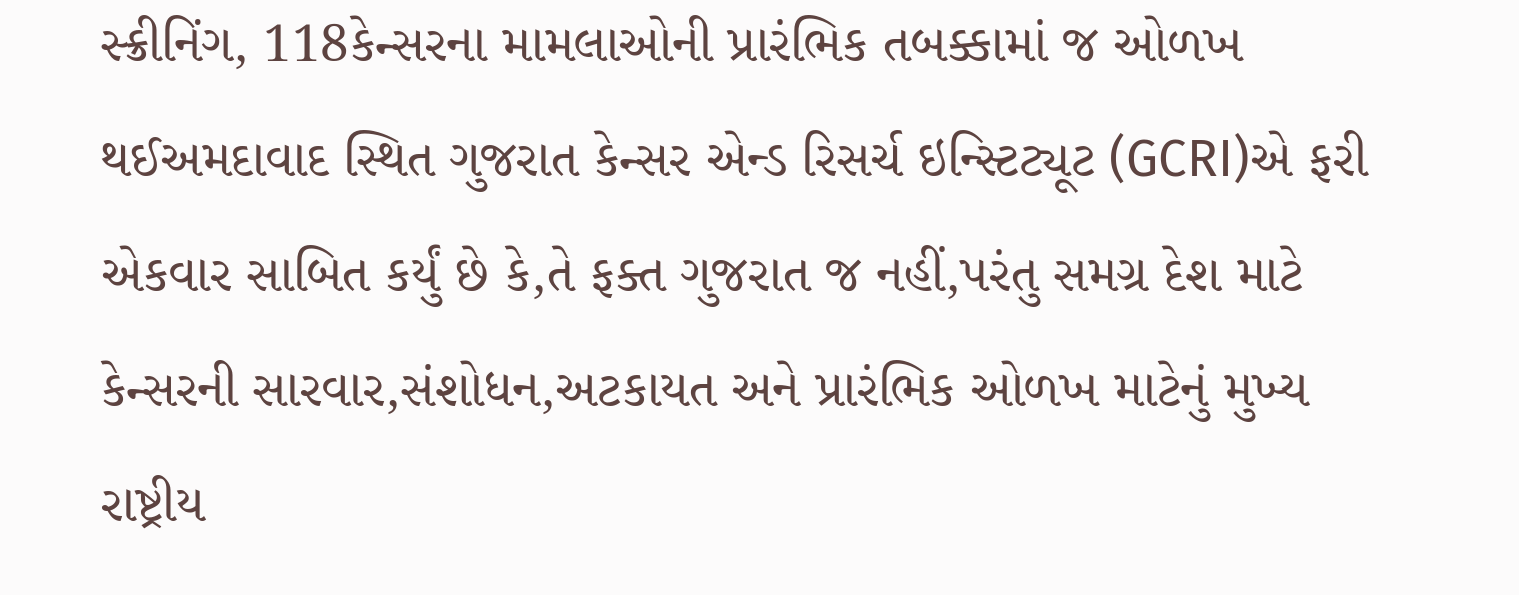સ્ક્રીનિંગ, 118કેન્સરના મામલાઓની પ્રારંભિક તબક્કામાં જ ઓળખ થઈઅમદાવાદ સ્થિત ગુજરાત કેન્સર એન્ડ રિસર્ચ ઇન્સ્ટિટ્યૂટ (GCRI)એ ફરી એકવાર સાબિત કર્યું છે કે,તે ફક્ત ગુજરાત જ નહીં,પરંતુ સમગ્ર દેશ માટે કેન્સરની સારવાર,સંશોધન,અટકાયત અને પ્રારંભિક ઓળખ માટેનું મુખ્ય રાષ્ટ્રીય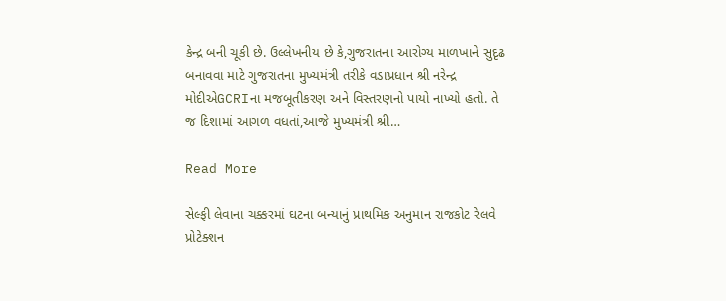કેન્દ્ર બની ચૂકી છે. ઉલ્લેખનીય છે કે,ગુજરાતના આરોગ્ય માળખાને સુદૃઢ બનાવવા માટે ગુજરાતના મુખ્યમંત્રી તરીકે વડાપ્રધાન શ્રી નરેન્દ્ર મોદીએGCRIના મજબૂતીકરણ અને વિસ્તરણનો પાયો નાખ્યો હતો. તે જ દિશામાં આગળ વધતાં,આજે મુખ્યમંત્રી શ્રી…

Read More

સેલ્ફી લેવાના ચક્કરમાં ઘટના બન્યાનું પ્રાથમિક અનુમાન રાજકોટ રેલવે પ્રોટેક્શન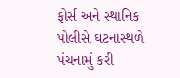ફોર્સ અને સ્થાનિક પોલીસે ઘટનાસ્થળે પંચનામું કરી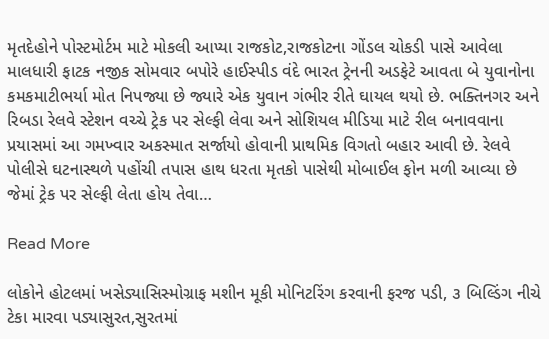મૃતદેહોને પોસ્ટમોર્ટમ માટે મોકલી આપ્યા રાજકોટ,રાજકોટના ગોંડલ ચોકડી પાસે આવેલા માલધારી ફાટક નજીક સોમવાર બપોરે હાઈસ્પીડ વંદે ભારત ટ્રેનની અડફેટે આવતા બે યુવાનોના કમકમાટીભર્યા મોત નિપજ્યા છે જ્યારે એક યુવાન ગંભીર રીતે ઘાયલ થયો છે. ભક્તિનગર અને રિબડા રેલવે સ્ટેશન વચ્ચે ટ્રેક પર સેલ્ફી લેવા અને સોશિયલ મીડિયા માટે રીલ બનાવવાના પ્રયાસમાં આ ગમખ્વાર અકસ્માત સર્જાયો હોવાની પ્રાથમિક વિગતો બહાર આવી છે. રેલવે પોલીસે ઘટનાસ્થળે પહોંચી તપાસ હાથ ધરતા મૃતકો પાસેથી મોબાઈલ ફોન મળી આવ્યા છે જેમાં ટ્રેક પર સેલ્ફી લેતા હોય તેવા…

Read More

લોકોને હોટલમાં ખસેડ્યાસિસ્મોગ્રાફ મશીન મૂકી મોનિટરિંગ કરવાની ફરજ પડી, ૩ બિલ્ડિંગ નીચે ટેકા મારવા પડ્યાસુરત,સુરતમાં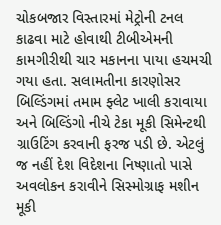ચોકબજાર વિસ્તારમાં મેટ્રોની ટનલ કાઢવા માટે હોવાથી ટીબીએમની કામગીરીથી ચાર મકાનના પાયા હચમચી ગયા હતા. સલામતીના કારણોસર બિલ્ડિંગમાં તમામ ફ્લેટ ખાલી કરાવાયા અને બિલ્ડિંગો નીચે ટેકા મૂકી સિમેન્ટથી ગ્રાઉટિંગ કરવાની ફરજ પડી છે. એટલું જ નહીં દેશ વિદેશના નિષ્ણાતો પાસે અવલોકન કરાવીને સિસ્મોગ્રાફ મશીન મૂકી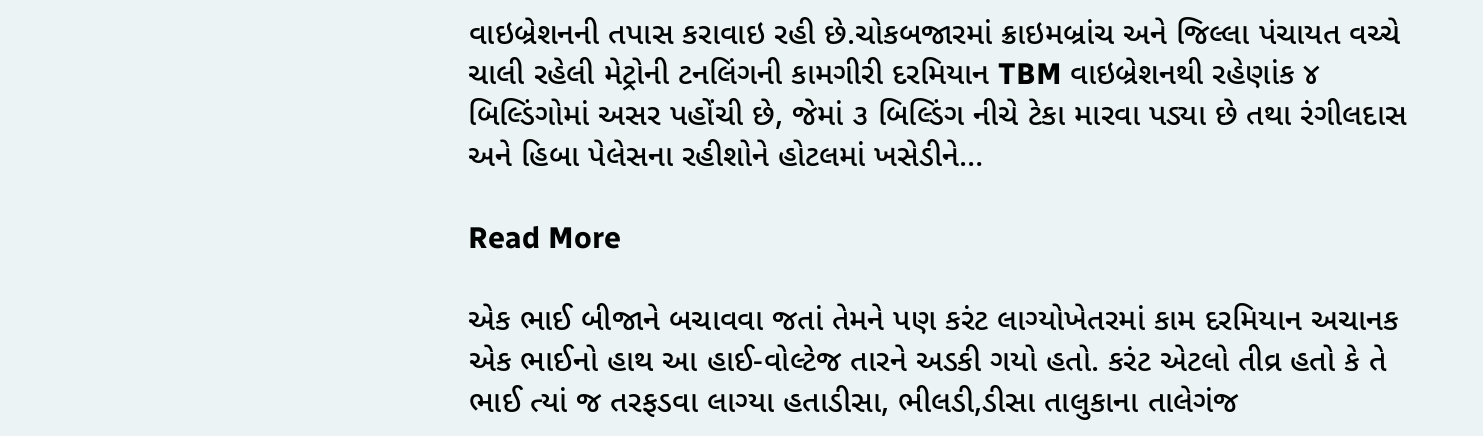વાઇબ્રેશનની તપાસ કરાવાઇ રહી છે.ચોકબજારમાં ક્રાઇમબ્રાંચ અને જિલ્લા પંચાયત વચ્ચે ચાલી રહેલી મેટ્રોની ટનલિંગની કામગીરી દરમિયાન TBM વાઇબ્રેશનથી રહેણાંક ૪ બિલ્ડિંગોમાં અસર પહોંચી છે, જેમાં ૩ બિલ્ડિંગ નીચે ટેકા મારવા પડ્યા છે તથા રંગીલદાસ અને હિબા પેલેસના રહીશોને હોટલમાં ખસેડીને…

Read More

એક ભાઈ બીજાને બચાવવા જતાં તેમને પણ કરંટ લાગ્યોખેતરમાં કામ દરમિયાન અચાનક એક ભાઈનો હાથ આ હાઈ-વોલ્ટેજ તારને અડકી ગયો હતો. કરંટ એટલો તીવ્ર હતો કે તે ભાઈ ત્યાં જ તરફડવા લાગ્યા હતાડીસા, ભીલડી,ડીસા તાલુકાના તાલેગંજ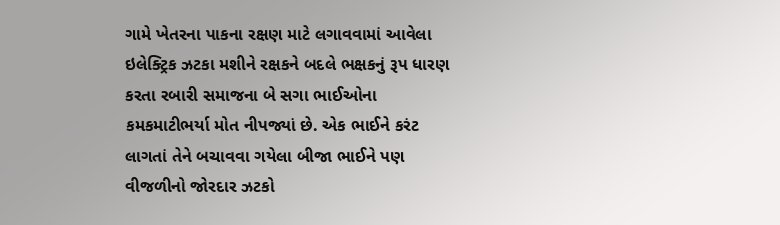ગામે ખેતરના પાકના રક્ષણ માટે લગાવવામાં આવેલા ઇલેક્ટ્રિક ઝટકા મશીને રક્ષકને બદલે ભક્ષકનું રૂપ ધારણ કરતા રબારી સમાજના બે સગા ભાઈઓના કમકમાટીભર્યા મોત નીપજ્યાં છે. એક ભાઈને કરંટ લાગતાં તેને બચાવવા ગયેલા બીજા ભાઈને પણ વીજળીનો જોરદાર ઝટકો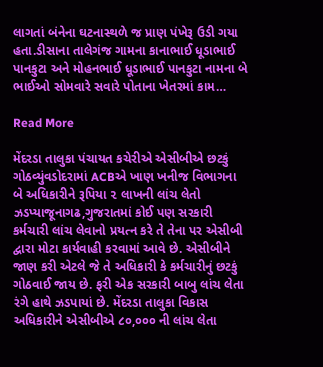લાગતાં બંનેના ઘટનાસ્થળે જ પ્રાણ પંખેરૂ ઉડી ગયા હતા.ડીસાના તાલેગંજ ગામના કાનાભાઈ ધૂડાભાઈ પાનકુટા અને મોહનભાઈ ધૂડાભાઈ પાનકુટા નામના બે ભાઈઓ સોમવારે સવારે પોતાના ખેતરમાં કામ…

Read More

મેંદરડા તાલુકા પંચાયત કચેરીએ એસીબીએ છટકું ગોઠવ્યુંવડોદરામાં ACBએ ખાણ ખનીજ વિભાગના બે અધિકારીને રૂપિયા ૨ લાખની લાંચ લેતો ઝડપ્યાજૂનાગઢ,ગુજરાતમાં કોઈ પણ સરકારી કર્મચારી લાંચ લેવાનો પ્રયત્ન કરે તે તેના પર એસીબી દ્વારા મોટા કાર્યવાહી કરવામાં આવે છે. એસીબીને જાણ કરી એટલે જે તે અધિકારી કે કર્મચારીનું છટકું ગોઠવાઈ જાય છે. ફરી એક સરકારી બાબુ લાંચ લેતા રંગે હાથે ઝડપાયાં છે. મેંદરડા તાલુકા વિકાસ અધિકારીને એસીબીએ ૮૦,૦૦૦ ની લાંચ લેતા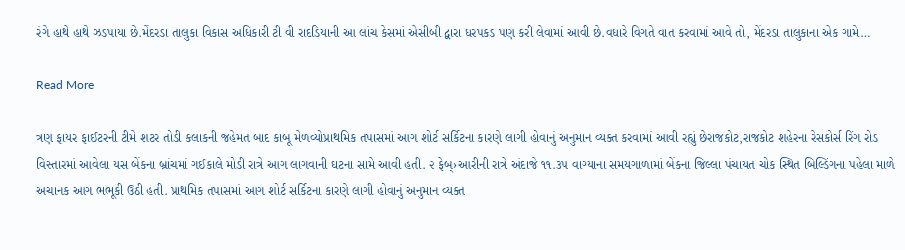રંગે હાથે હાથે ઝડપાયા છે.મેંદરડા તાલુકા વિકાસ અધિકારી ટી વી રાદડિયાની આ લાંચ કેસમાં એસીબી દ્વારા ધરપકડ પણ કરી લેવામાં આવી છે.વધારે વિગતે વાત કરવામાં આવે તો, મેંદરડા તાલુકાના એક ગામે…

Read More

ત્રણ ફાયર ફાઈટરની ટીમે શટર તોડી કલાકની જહેમત બાદ કાબૂ મેળવ્યોપ્રાથમિક તપાસમાં આગ શોર્ટ સર્કિટના કારણે લાગી હોવાનું અનુમાન વ્યક્ત કરવામાં આવી રહ્યું છેરાજકોટ,રાજકોટ શહેરના રેસકોર્સ રિંગ રોડ વિસ્તારમાં આવેલા યસ બેંકના બ્રાંચમાં ગઈકાલે મોડી રાત્રે આગ લાગવાની ઘટના સામે આવી હતી. ૨ ફેબ્›આરીની રાત્રે અંદાજે ૧૧.૩૫ વાગ્યાના સમયગાળામાં બેંકના જિલ્લા પંચાયત ચોક સ્થિત બિલ્ડિંગના પહેલા માળે અચાનક આગ ભભૂકી ઉઠી હતી. પ્રાથમિક તપાસમાં આગ શોર્ટ સર્કિટના કારણે લાગી હોવાનું અનુમાન વ્યક્ત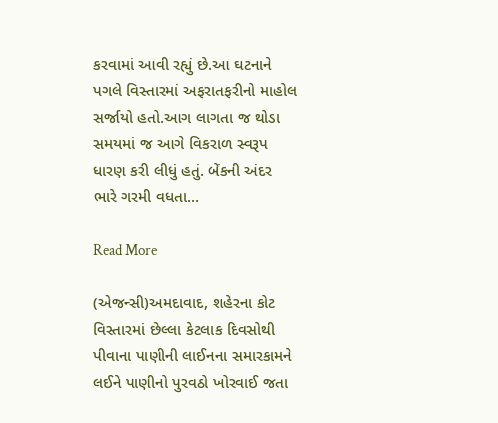કરવામાં આવી રહ્યું છે.આ ઘટનાને પગલે વિસ્તારમાં અફરાતફરીનો માહોલ સર્જાયો હતો.આગ લાગતા જ થોડા સમયમાં જ આગે વિકરાળ સ્વરૂપ ધારણ કરી લીધું હતું. બેંકની અંદર ભારે ગરમી વધતા…

Read More

(એજન્સી)અમદાવાદ, શહેરના કોટ વિસ્તારમાં છેલ્લા કેટલાક દિવસોથી પીવાના પાણીની લાઈનના સમારકામને લઈને પાણીનો પુરવઠો ખોરવાઈ જતા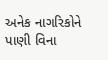અનેક નાગરિકોને પાણી વિના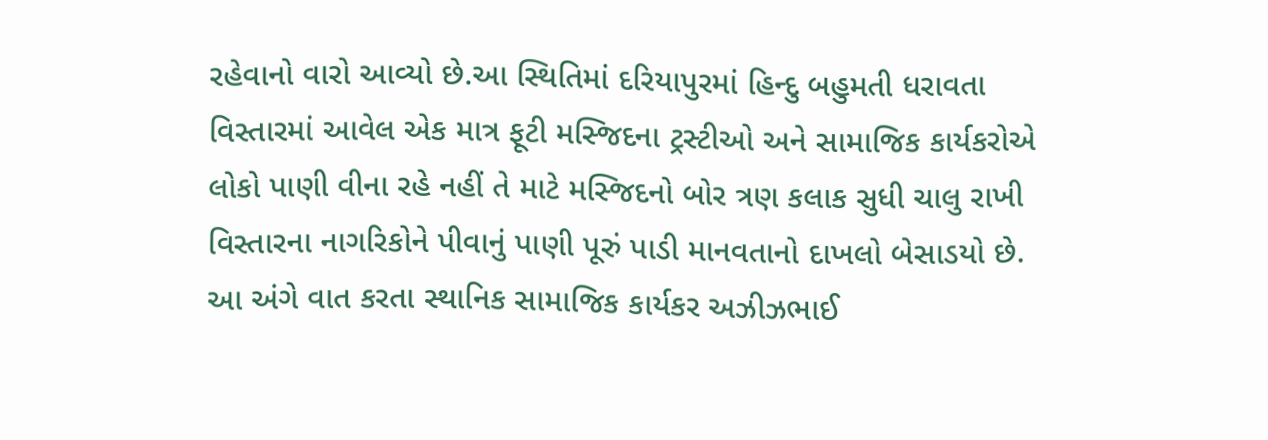રહેવાનો વારો આવ્યો છે.આ સ્થિતિમાં દરિયાપુરમાં હિન્દુ બહુમતી ધરાવતા વિસ્તારમાં આવેલ એક માત્ર ફૂટી મસ્જિદના ટ્રસ્ટીઓ અને સામાજિક કાર્યકરોએ લોકો પાણી વીના રહે નહીં તે માટે મસ્જિદનો બોર ત્રણ કલાક સુધી ચાલુ રાખી વિસ્તારના નાગરિકોને પીવાનું પાણી પૂરું પાડી માનવતાનો દાખલો બેસાડયો છે. આ અંગે વાત કરતા સ્થાનિક સામાજિક કાર્યકર અઝીઝભાઈ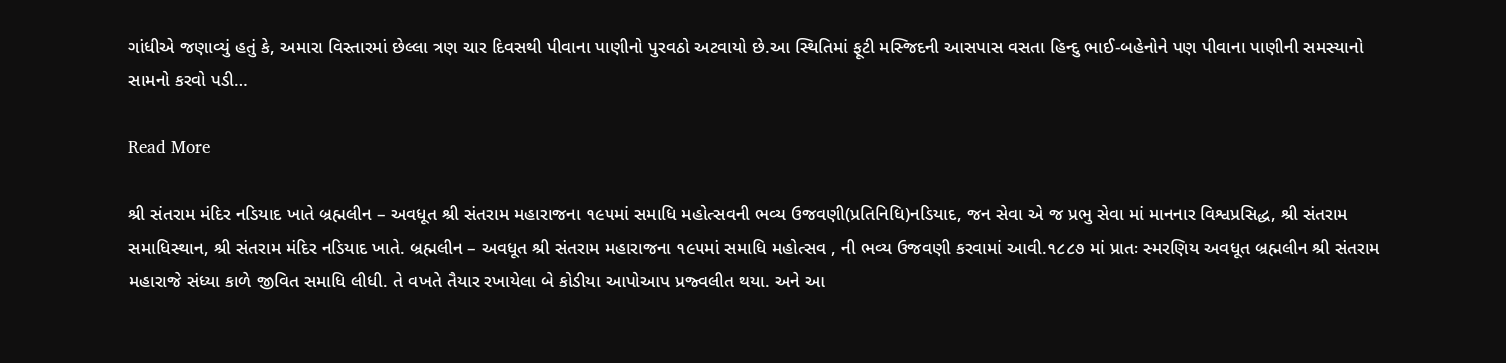ગાંધીએ જણાવ્યું હતું કે, અમારા વિસ્તારમાં છેલ્લા ત્રણ ચાર દિવસથી પીવાના પાણીનો પુરવઠો અટવાયો છે.આ સ્થિતિમાં ફૂટી મસ્જિદની આસપાસ વસતા હિન્દુ ભાઈ-બહેનોને પણ પીવાના પાણીની સમસ્યાનો સામનો કરવો પડી…

Read More

શ્રી સંતરામ મંદિર નડિયાદ ખાતે બ્રહ્મલીન – અવધૂત શ્રી સંતરામ મહારાજના ૧૯૫માં સમાધિ મહોત્સવની ભવ્ય ઉજવણી(પ્રતિનિધિ)નડિયાદ, જન સેવા એ જ પ્રભુ સેવા માં માનનાર વિશ્વપ્રસિદ્ધ, શ્રી સંતરામ સમાધિસ્થાન, શ્રી સંતરામ મંદિર નડિયાદ ખાતે. બ્રહ્મલીન – અવધૂત શ્રી સંતરામ મહારાજના ૧૯૫માં સમાધિ મહોત્સવ , ની ભવ્ય ઉજવણી કરવામાં આવી.૧૮૮૭ માં પ્રાતઃ સ્મરણિય અવધૂત બ્રહ્મલીન શ્રી સંતરામ મહારાજે સંધ્યા કાળે જીવિત સમાધિ લીધી. તે વખતે તૈયાર રખાયેલા બે કોડીયા આપોઆપ પ્રજ્વલીત થયા. અને આ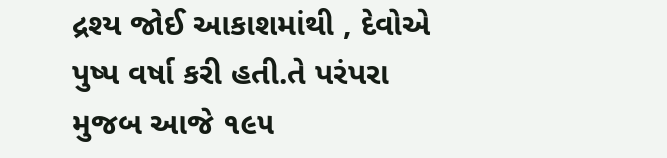દ્રશ્ય જોઈ આકાશમાંથી , દેવોએ પુષ્પ વર્ષા કરી હતી.તે પરંપરા મુજબ આજે ૧૯૫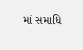માં સમાધિ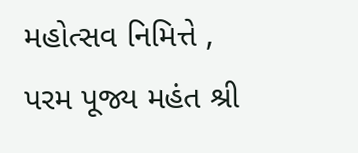મહોત્સવ નિમિત્તે , પરમ પૂજ્ય મહંત શ્રી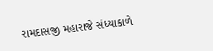રામદાસજી મહારાજે સંધ્યાકાળે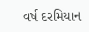વર્ષ દરમિયાન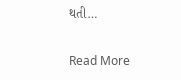થતી…

Read More